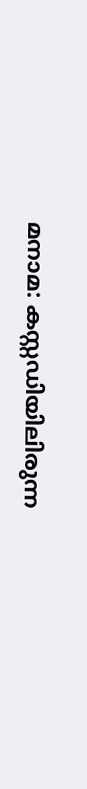മനാമ: കസ്റ്റഡിയിലിരുന്ന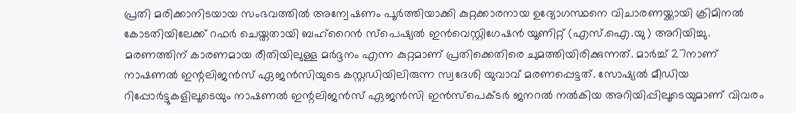പ്രതി മരിക്കാനിടയായ സംഭവത്തിൽ അന്വേഷണം പൂർത്തിയാക്കി കുറ്റക്കാരനായ ഉദ്യോഗസ്ഥനെ വിചാരണയ്ക്കായി ക്രിമിനൽ കോടതിയിലേക്ക് റഫർ ചെയ്തതായി ബഹ്റൈൻ സ്പെഷ്യൽ ഇൻവെസ്റ്റിഗേഷൻ യൂണിറ്റ് (എസ്.ഐ.യു) അറിയിച്ചു. മരണത്തിന് കാരണമായ രീതിയിലുള്ള മർദ്ദനം എന്ന കുറ്റമാണ് പ്രതിക്കെതിരെ ചുമത്തിയിരിക്കുന്നത്. മാർച്ച് 27നാണ് നാഷണൽ ഇന്റലിജൻസ് ഏജൻസിയുടെ കസ്റ്റഡിയിലിരുന്ന സ്വദേശി യുവാവ് മരണപ്പെട്ടത്. സോഷ്യൽ മീഡിയ റിപ്പോർട്ടുകളിലൂടെയും നാഷണൽ ഇന്റലിജൻസ് ഏജൻസി ഇൻസ്പെക്ടർ ജനറൽ നൽകിയ അറിയിപ്പിലൂടെയുമാണ് വിവരം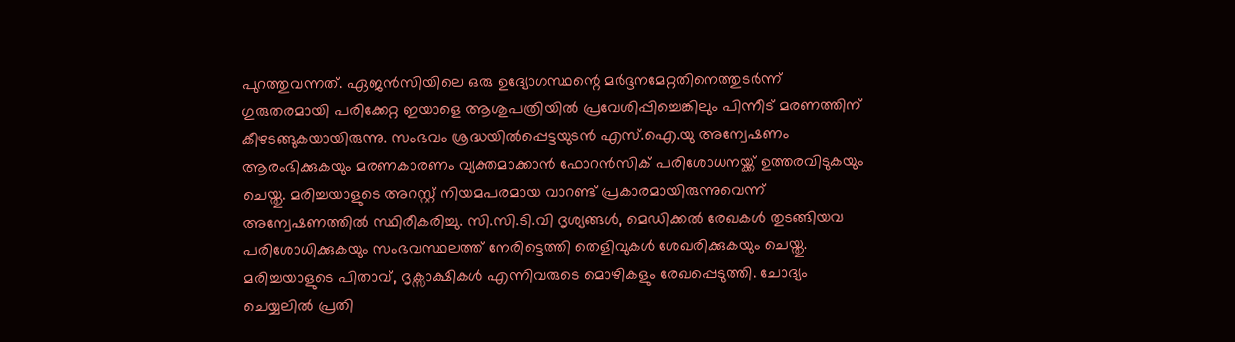പുറത്തുവന്നത്. ഏജൻസിയിലെ ഒരു ഉദ്യോഗസ്ഥന്റെ മർദ്ദനമേറ്റതിനെത്തുടർന്ന് ഗുരുതരമായി പരിക്കേറ്റ ഇയാളെ ആശുപത്രിയിൽ പ്രവേശിപ്പിച്ചെങ്കിലും പിന്നീട് മരണത്തിന് കീഴടങ്ങുകയായിരുന്നു. സംഭവം ശ്രദ്ധയിൽപ്പെട്ടയുടൻ എസ്.ഐ.യു അന്വേഷണം ആരംഭിക്കുകയും മരണകാരണം വ്യക്തമാക്കാൻ ഫോറൻസിക് പരിശോധനയ്ക്ക് ഉത്തരവിടുകയും ചെയ്തു. മരിച്ചയാളുടെ അറസ്റ്റ് നിയമപരമായ വാറണ്ട് പ്രകാരമായിരുന്നുവെന്ന് അന്വേഷണത്തിൽ സ്ഥിരീകരിച്ചു. സി.സി.ടി.വി ദൃശ്യങ്ങൾ, മെഡിക്കൽ രേഖകൾ തുടങ്ങിയവ പരിശോധിക്കുകയും സംഭവസ്ഥലത്ത് നേരിട്ടെത്തി തെളിവുകൾ ശേഖരിക്കുകയും ചെയ്തു. മരിച്ചയാളുടെ പിതാവ്, ദൃക്സാക്ഷികൾ എന്നിവരുടെ മൊഴികളും രേഖപ്പെടുത്തി. ചോദ്യം ചെയ്യലിൽ പ്രതി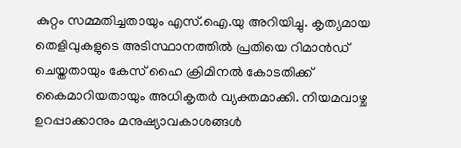കുറ്റം സമ്മതിച്ചതായും എസ്.ഐ.യു അറിയിച്ചു. കൃത്യമായ തെളിവുകളുടെ അടിസ്ഥാനത്തിൽ പ്രതിയെ റിമാൻഡ് ചെയ്തതായും കേസ് ഹൈ ക്രിമിനൽ കോടതിക്ക് കൈമാറിയതായും അധികൃതർ വ്യക്തമാക്കി. നിയമവാഴ്ച ഉറപ്പാക്കാനും മനുഷ്യാവകാശങ്ങൾ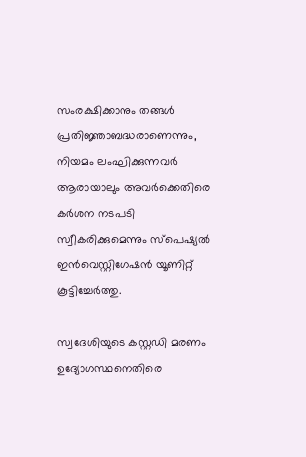സംരക്ഷിക്കാനും തങ്ങൾ പ്രതിജ്ഞാബദ്ധരാണെന്നും, നിയമം ലംഘിക്കുന്നവർ ആരായാലും അവർക്കെതിരെ കർശന നടപടി സ്വീകരിക്കുമെന്നും സ്പെഷ്യൽ ഇൻവെസ്റ്റിഗേഷൻ യൂണിറ്റ് കൂട്ടിച്ചേർത്തു.

സ്വദേശിയുടെ കസ്റ്റഡി മരണം ഉദ്യോഗസ്ഥനെതിരെ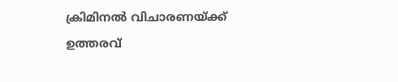ക്രിമിനൽ വിചാരണയ്ക്ക് ഉത്തരവ്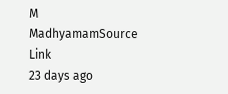M
MadhyamamSource Link
23 days ago